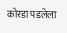कोरडा पडलेला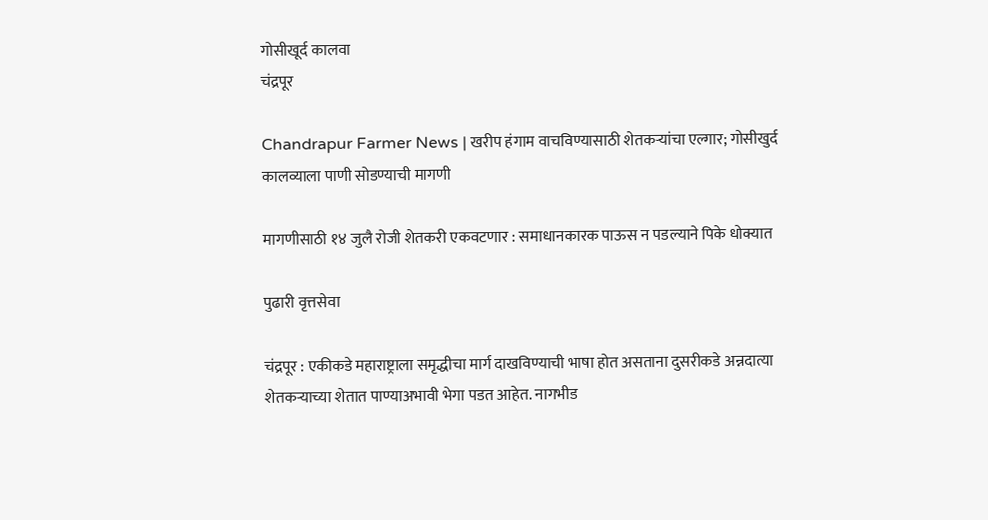गोसीखूर्द कालवा
चंद्रपूर

Chandrapur Farmer News | खरीप हंगाम वाचविण्यासाठी शेतकऱ्यांचा एल्गार; गोसीखुर्द कालव्याला पाणी सोडण्याची मागणी

मागणीसाठी १४ जुलै रोजी शेतकरी एकवटणार : समाधानकारक पाऊस न पडल्याने पिके धोक्यात

पुढारी वृत्तसेवा

चंद्रपूर : एकीकडे महाराष्ट्राला समृद्धीचा मार्ग दाखविण्याची भाषा होत असताना दुसरीकडे अन्नदात्या शेतकऱ्याच्या शेतात पाण्याअभावी भेगा पडत आहेत. नागभीड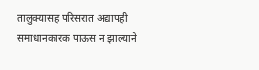तालुक्यासह परिसरात अद्यापही समाधानकारक पाऊस न झाल्याने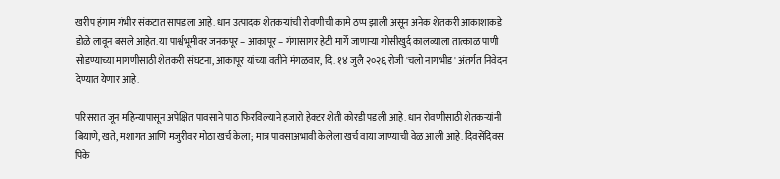खरीप हंगाम गंभीर संकटात सापडला आहे. धान उत्पादक शेतकऱ्यांची रोवणीची कामे ठप्प झाली असून अनेक शेतकरी आकाशाकडे डोळे लावून बसले आहेत. या पार्श्वभूमीवर जनकपूर – आकापूर – गंगासागर हेटी मार्गे जाणाऱ्या गोसीखुर्द कालव्याला तात्काळ पाणी सोडण्याच्या मागणीसाठी शेतकरी संघटना, आकापूर यांच्या वतीने मंगळवार, दि. १४ जुलै २०२६ रोजी 'चलो नागभीड' अंतर्गत निवेदन देण्यात येणार आहे.

परिसरात जून महिन्यापासून अपेक्षित पावसाने पाठ फिरविल्याने हजारो हेक्टर शेती कोरडी पडली आहे. धान रोवणीसाठी शेतकऱ्यांनी बियाणे, खते, मशागत आणि मजुरीवर मोठा खर्च केला; मात्र पावसाअभावी केलेला खर्च वाया जाण्याची वेळ आली आहे. दिवसेंदिवस पिके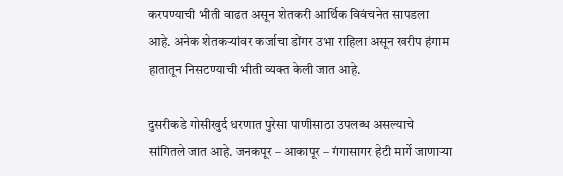करपण्याची भीती वाढत असून शेतकरी आर्थिक विवंचनेत सापडला आहे. अनेक शेतकऱ्यांवर कर्जाचा डोंगर उभा राहिला असून खरीप हंगाम हातातून निसटण्याची भीती व्यक्त केली जात आहे.

दुसरीकडे गोसीखुर्द धरणात पुरेसा पाणीसाठा उपलब्ध असल्याचे सांगितले जात आहे. जनकपूर – आकापूर – गंगासागर हेटी मार्गे जाणाऱ्या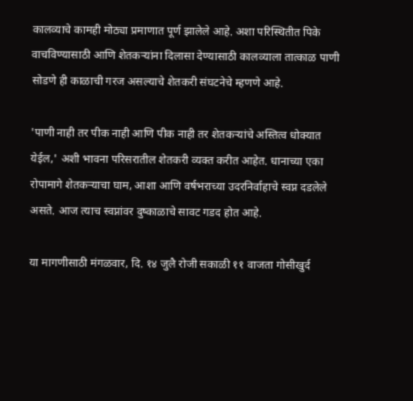कालव्याचे कामही मोठ्या प्रमाणात पूर्ण झालेले आहे. अशा परिस्थितीत पिके वाचविण्यासाठी आणि शेतकऱ्यांना दिलासा देण्यासाठी कालव्याला तात्काळ पाणी सोडणे ही काळाची गरज असल्याचे शेतकरी संघटनेचे म्हणणे आहे.

'पाणी नाही तर पीक नाही आणि पीक नाही तर शेतकऱ्यांचे अस्तित्व धोक्यात येईल,' अशी भावना परिसरातील शेतकरी व्यक्त करीत आहेत. धानाच्या एका रोपामागे शेतकऱ्याचा घाम, आशा आणि वर्षभराच्या उदरनिर्वाहाचे स्वप्न दडलेले असते. आज त्याच स्वप्नांवर दुष्काळाचे सावट गडद होत आहे.

या मागणीसाठी मंगळवार, दि. १४ जुलै रोजी सकाळी ११ वाजता गोसीखुर्द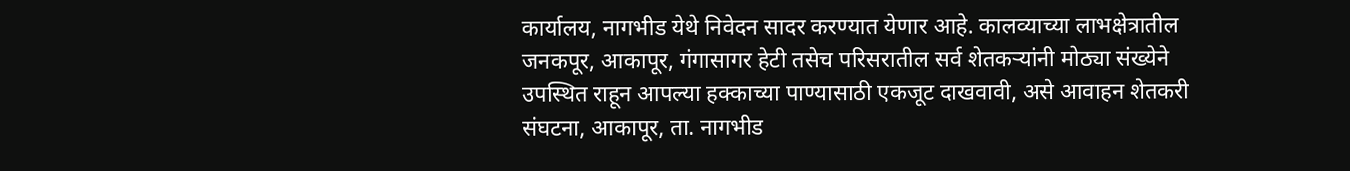कार्यालय, नागभीड येथे निवेदन सादर करण्यात येणार आहे. कालव्याच्या लाभक्षेत्रातील जनकपूर, आकापूर, गंगासागर हेटी तसेच परिसरातील सर्व शेतकऱ्यांनी मोठ्या संख्येने उपस्थित राहून आपल्या हक्काच्या पाण्यासाठी एकजूट दाखवावी, असे आवाहन शेतकरी संघटना, आकापूर, ता. नागभीड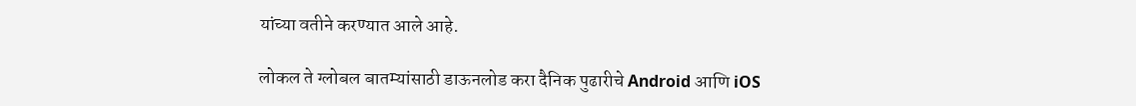यांच्या वतीने करण्यात आले आहे.

लोकल ते ग्लोबल बातम्यांसाठी डाऊनलोड करा दैनिक पुढारीचे Android आणि iOS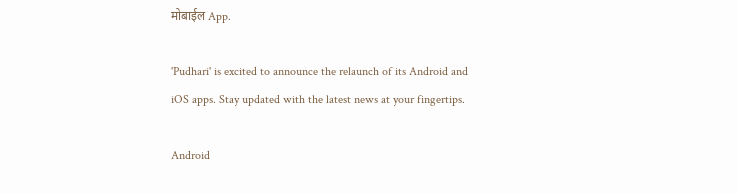मोबाईल App.

'Pudhari' is excited to announce the relaunch of its Android and iOS apps. Stay updated with the latest news at your fingertips.

Android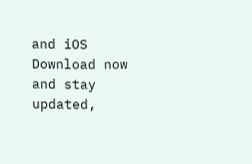and iOS Download now and stay updated,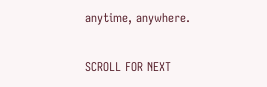anytime, anywhere.

SCROLL FOR NEXT